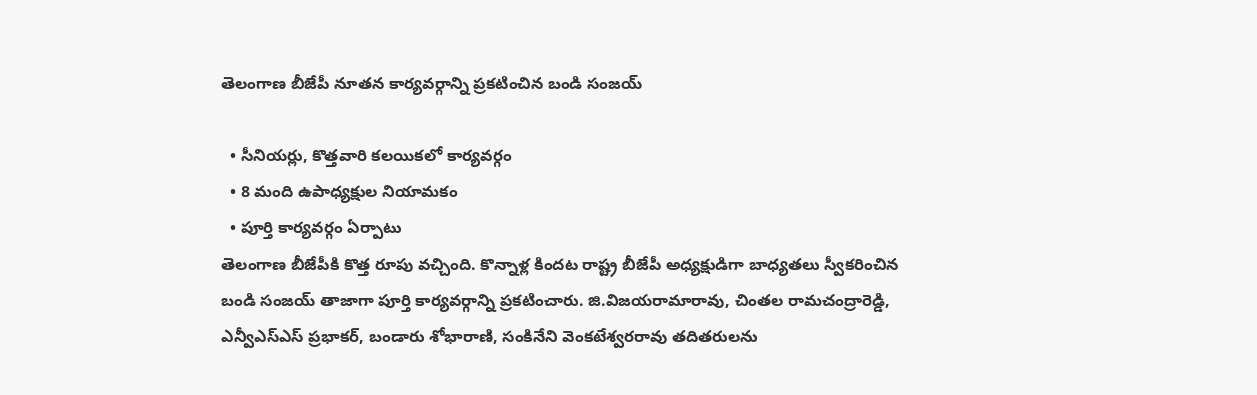తెలంగాణ బీజేపీ నూతన కార్యవర్గాన్ని ప్రకటించిన బండి సంజయ్

  • సీనియర్లు, కొత్తవారి కలయికలో కార్యవర్గం
  • 8 మంది ఉపాధ్యక్షుల నియామకం
  • పూర్తి కార్యవర్గం ఏర్పాటు
తెలంగాణ బీజేపీకి కొత్త రూపు వచ్చింది. కొన్నాళ్ల కిందట రాష్ట్ర బీజేపీ అధ్యక్షుడిగా బాధ్యతలు స్వీకరించిన బండి సంజయ్ తాజాగా పూర్తి కార్యవర్గాన్ని ప్రకటించారు. జి.విజయరామారావు, చింతల రామచంద్రారెడ్డి, ఎన్వీఎస్ఎస్ ప్రభాకర్, బండారు శోభారాణి, సంకినేని వెంకటేశ్వరరావు తదితరులను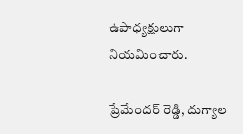ఉపాధ్యక్షులుగా నియమించారు.

ప్రేమేందర్ రెడ్డి, దుగ్యాల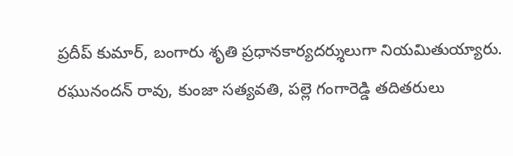ప్రదీప్ కుమార్, బంగారు శృతి ప్రధానకార్యదర్శులుగా నియమితుయ్యారు. రఘునందన్ రావు, కుంజా సత్యవతి, పల్లె గంగారెడ్డి తదితరులు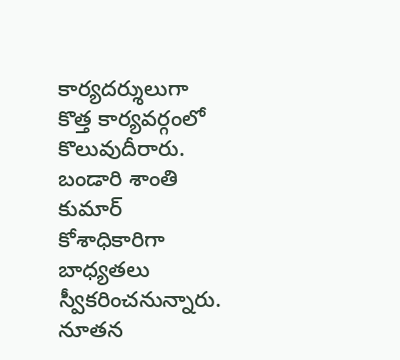కార్యదర్శులుగా కొత్త కార్యవర్గంలో కొలువుదీరారు. బండారి శాంతి కుమార్ కోశాధికారిగా బాధ్యతలు స్వీకరించనున్నారు. నూతన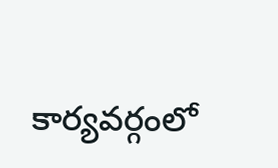కార్యవర్గంలో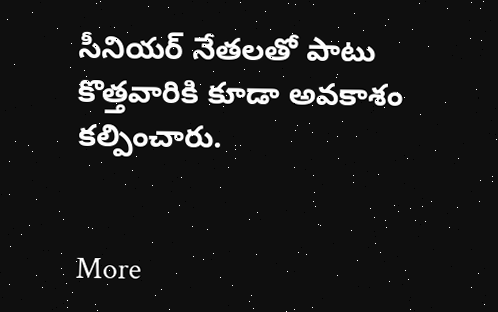సీనియర్ నేతలతో పాటు కొత్తవారికి కూడా అవకాశం కల్పించారు.


More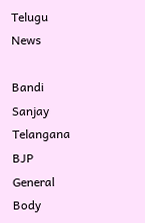Telugu News

Bandi Sanjay Telangana BJP General Body